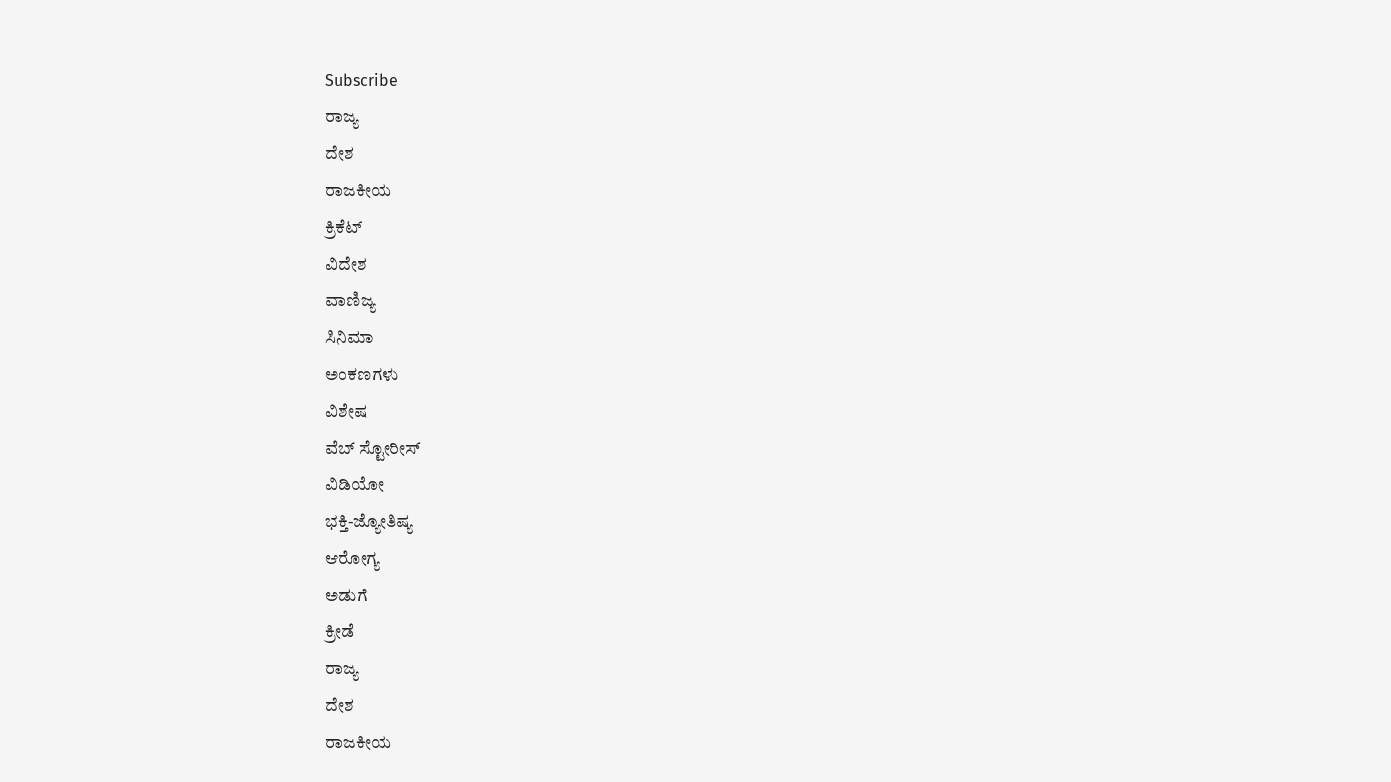Subscribe
ರಾಜ್ಯ
ದೇಶ
ರಾಜಕೀಯ
ಕ್ರಿಕೆಟ್
ವಿದೇಶ
ವಾಣಿಜ್ಯ
ಸಿನಿಮಾ
ಅಂಕಣಗಳು
ವಿಶೇಷ
ವೆಬ್ ಸ್ಟೋರೀಸ್
ವಿಡಿಯೋ
ಭಕ್ತಿ-ಜ್ಯೋತಿಷ್ಯ
ಆರೋಗ್ಯ
ಅಡುಗೆ
ಕ್ರೀಡೆ
ರಾಜ್ಯ
ದೇಶ
ರಾಜಕೀಯ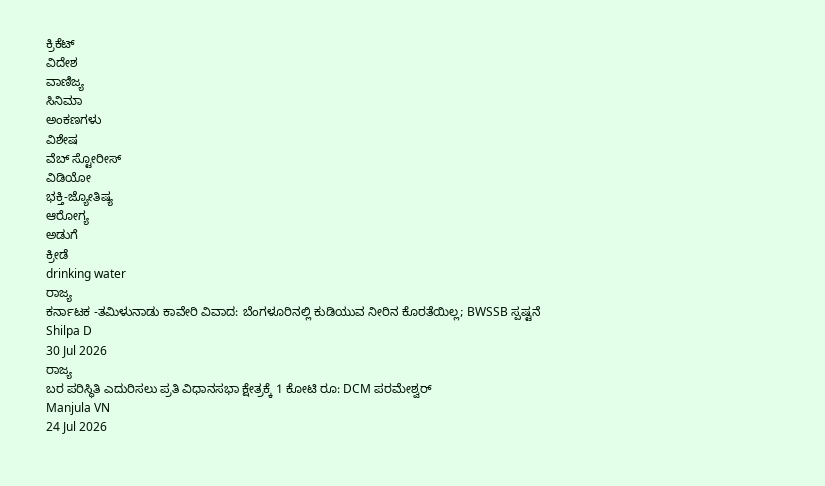ಕ್ರಿಕೆಟ್
ವಿದೇಶ
ವಾಣಿಜ್ಯ
ಸಿನಿಮಾ
ಅಂಕಣಗಳು
ವಿಶೇಷ
ವೆಬ್ ಸ್ಟೋರೀಸ್
ವಿಡಿಯೋ
ಭಕ್ತಿ-ಜ್ಯೋತಿಷ್ಯ
ಆರೋಗ್ಯ
ಅಡುಗೆ
ಕ್ರೀಡೆ
drinking water
ರಾಜ್ಯ
ಕರ್ನಾಟಕ -ತಮಿಳುನಾಡು ಕಾವೇರಿ ವಿವಾದ: ಬೆಂಗಳೂರಿನಲ್ಲಿ ಕುಡಿಯುವ ನೀರಿನ ಕೊರತೆಯಿಲ್ಲ; BWSSB ಸ್ಪಷ್ಟನೆ
Shilpa D
30 Jul 2026
ರಾಜ್ಯ
ಬರ ಪರಿಸ್ಥಿತಿ ಎದುರಿಸಲು ಪ್ರತಿ ವಿಧಾನಸಭಾ ಕ್ಷೇತ್ರಕ್ಕೆ 1 ಕೋಟಿ ರೂ: DCM ಪರಮೇಶ್ವರ್
Manjula VN
24 Jul 2026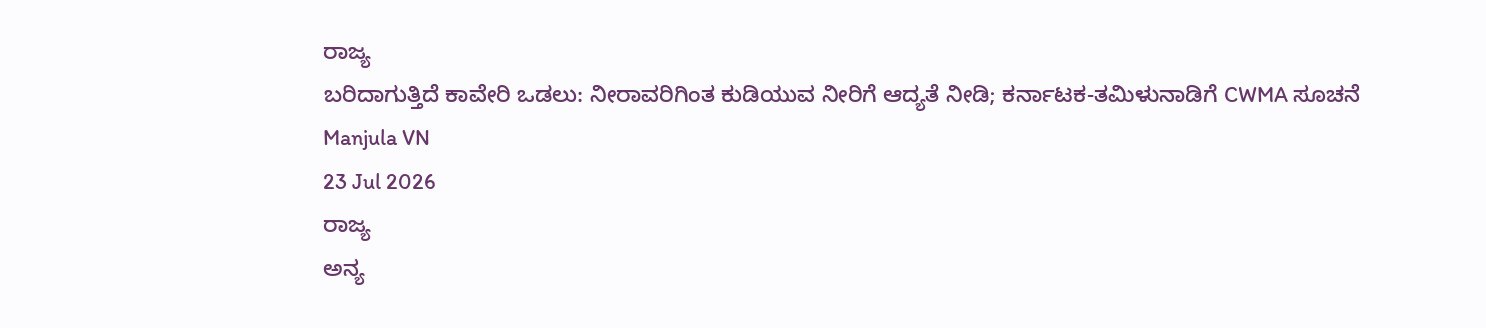ರಾಜ್ಯ
ಬರಿದಾಗುತ್ತಿದೆ ಕಾವೇರಿ ಒಡಲು: ನೀರಾವರಿಗಿಂತ ಕುಡಿಯುವ ನೀರಿಗೆ ಆದ್ಯತೆ ನೀಡಿ; ಕರ್ನಾಟಕ-ತಮಿಳುನಾಡಿಗೆ CWMA ಸೂಚನೆ
Manjula VN
23 Jul 2026
ರಾಜ್ಯ
ಅನ್ಯ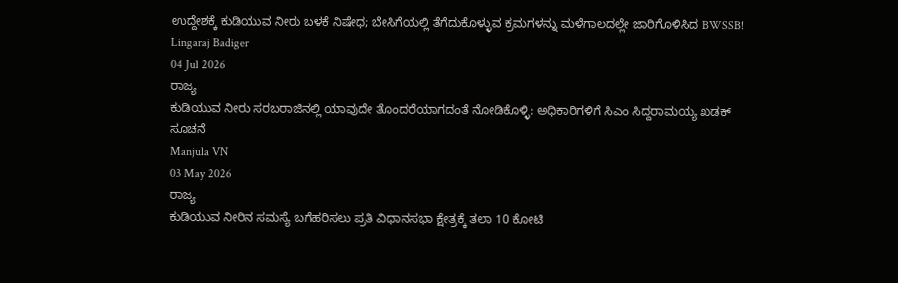ಉದ್ದೇಶಕ್ಕೆ ಕುಡಿಯುವ ನೀರು ಬಳಕೆ ನಿಷೇಧ; ಬೇಸಿಗೆಯಲ್ಲಿ ತೆಗೆದುಕೊಳ್ಳುವ ಕ್ರಮಗಳನ್ನು ಮಳೆಗಾಲದಲ್ಲೇ ಜಾರಿಗೊಳಿಸಿದ BWSSB!
Lingaraj Badiger
04 Jul 2026
ರಾಜ್ಯ
ಕುಡಿಯುವ ನೀರು ಸರಬರಾಜಿನಲ್ಲಿ ಯಾವುದೇ ತೊಂದರೆಯಾಗದಂತೆ ನೋಡಿಕೊಳ್ಳಿ: ಅಧಿಕಾರಿಗಳಿಗೆ ಸಿಎಂ ಸಿದ್ದರಾಮಯ್ಯ ಖಡಕ್ ಸೂಚನೆ
Manjula VN
03 May 2026
ರಾಜ್ಯ
ಕುಡಿಯುವ ನೀರಿನ ಸಮಸ್ಯೆ ಬಗೆಹರಿಸಲು ಪ್ರತಿ ವಿಧಾನಸಭಾ ಕ್ಷೇತ್ರಕ್ಕೆ ತಲಾ 10 ಕೋಟಿ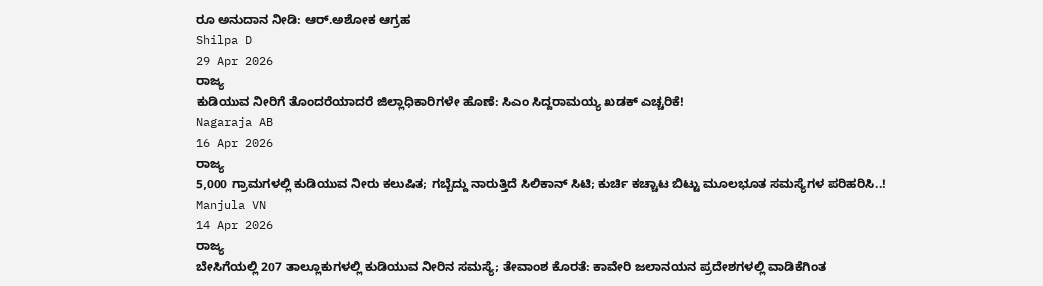ರೂ ಅನುದಾನ ನೀಡಿ: ಆರ್.ಅಶೋಕ ಆಗ್ರಹ
Shilpa D
29 Apr 2026
ರಾಜ್ಯ
ಕುಡಿಯುವ ನೀರಿಗೆ ತೊಂದರೆಯಾದರೆ ಜಿಲ್ಲಾಧಿಕಾರಿಗಳೇ ಹೊಣೆ: ಸಿಎಂ ಸಿದ್ದರಾಮಯ್ಯ ಖಡಕ್ ಎಚ್ಚರಿಕೆ!
Nagaraja AB
16 Apr 2026
ರಾಜ್ಯ
5,000 ಗ್ರಾಮಗಳಲ್ಲಿ ಕುಡಿಯುವ ನೀರು ಕಲುಷಿತ; ಗಬ್ಬೆದ್ದು ನಾರುತ್ತಿದೆ ಸಿಲಿಕಾನ್ ಸಿಟಿ; ಕುರ್ಚಿ ಕಚ್ಚಾಟ ಬಿಟ್ಟು ಮೂಲಭೂತ ಸಮಸ್ಯೆಗಳ ಪರಿಹರಿಸಿ..!
Manjula VN
14 Apr 2026
ರಾಜ್ಯ
ಬೇಸಿಗೆಯಲ್ಲಿ 207 ತಾಲ್ಲೂಕುಗಳಲ್ಲಿ ಕುಡಿಯುವ ನೀರಿನ ಸಮಸ್ಯೆ; ತೇವಾಂಶ ಕೊರತೆ: ಕಾವೇರಿ ಜಲಾನಯನ ಪ್ರದೇಶಗಳಲ್ಲಿ ವಾಡಿಕೆಗಿಂತ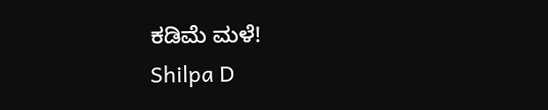ಕಡಿಮೆ ಮಳೆ!
Shilpa D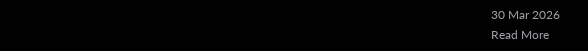30 Mar 2026
Read More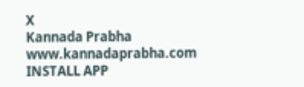X
Kannada Prabha
www.kannadaprabha.com
INSTALL APP